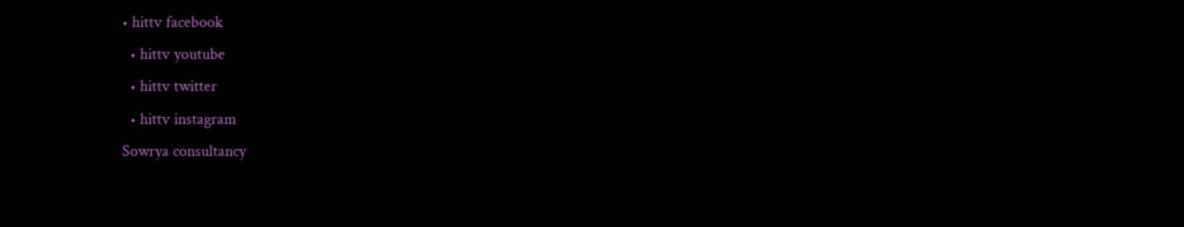• hittv facebook
  • hittv youtube
  • hittv twitter
  • hittv instagram
Sowrya consultancy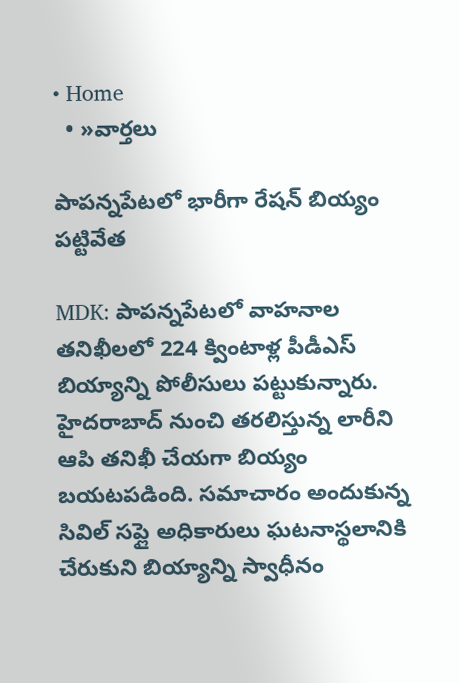• Home
  • »వార్తలు

పాపన్నపేటలో భారీగా రేషన్ బియ్యం పట్టివేత

MDK: పాపన్నపేటలో వాహనాల తనిఖీలలో 224 క్వింటాళ్ల పీడీఎస్ బియ్యాన్ని పోలీసులు పట్టుకున్నారు. హైదరాబాద్ నుంచి తరలిస్తున్న లారీని ఆపి తనిఖీ చేయగా బియ్యం బయటపడింది. సమాచారం అందుకున్న సివిల్ సప్లై అధికారులు ఘటనాస్థలానికి చేరుకుని బియ్యాన్ని స్వాధీనం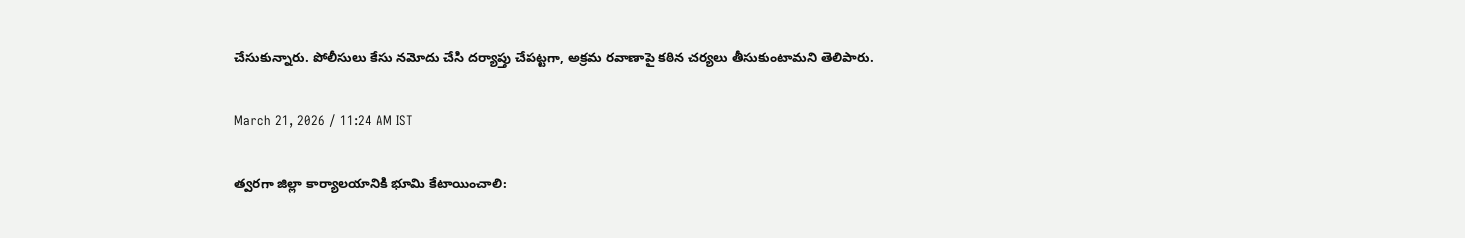చేసుకున్నారు. పోలీసులు కేసు నమోదు చేసి దర్యాప్తు చేపట్టగా, అక్రమ రవాణాపై కఠిన చర్యలు తీసుకుంటామని తెలిపారు.

March 21, 2026 / 11:24 AM IST

త్వరగా జిల్లా కార్యాలయానికి భూమి కేటాయించాలి: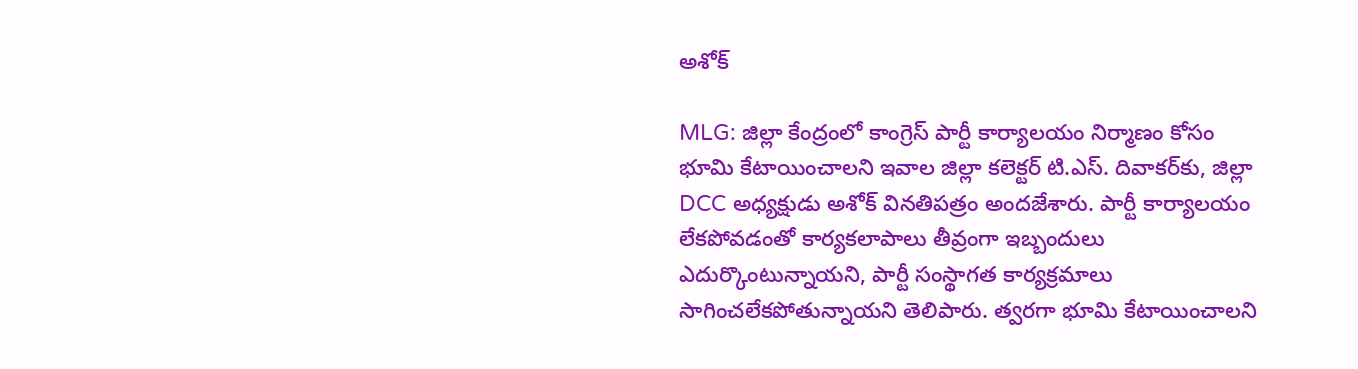అశోక్

MLG: జిల్లా కేంద్రంలో కాంగ్రెస్ పార్టీ కార్యాలయం నిర్మాణం కోసం భూమి కేటాయించాలని ఇవాల జిల్లా కలెక్టర్ టి.ఎస్. దివాకర్‌కు, జిల్లా DCC అధ్యక్షుడు అశోక్ వినతిపత్రం అందజేశారు. పార్టీ కార్యాలయం లేకపోవడంతో కార్యకలాపాలు తీవ్రంగా ఇబ్బందులు ఎదుర్కొంటున్నాయని, పార్టీ సంస్థాగత కార్యక్రమాలు సాగించలేకపోతున్నాయని తెలిపారు. త్వరగా భూమి కేటాయించాలని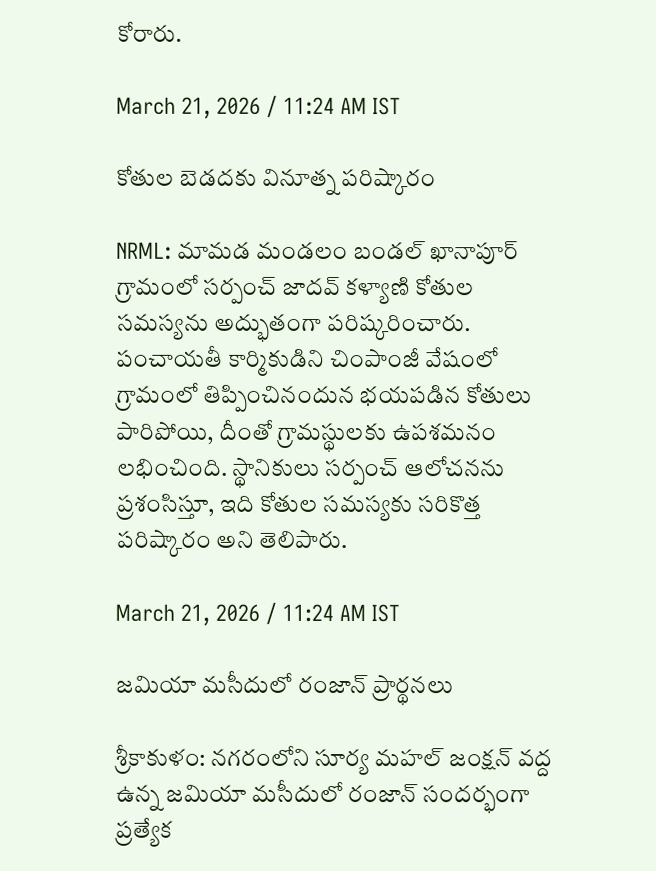కోరారు.

March 21, 2026 / 11:24 AM IST

కోతుల బెడదకు వినూత్న పరిష్కారం

NRML: మామడ మండలం బండల్ ఖానాపూర్ గ్రామంలో సర్పంచ్ జాదవ్ కళ్యాణి కోతుల సమస్యను అద్భుతంగా పరిష్కరించారు. పంచాయతీ కార్మికుడిని చింపాంజీ వేషంలో గ్రామంలో తిప్పించినందున భయపడిన కోతులు పారిపోయి, దీంతో గ్రామస్థులకు ఉపశమనం లభించింది. స్థానికులు సర్పంచ్ ఆలోచనను ప్రశంసిస్తూ, ఇది కోతుల సమస్యకు సరికొత్త పరిష్కారం అని తెలిపారు.

March 21, 2026 / 11:24 AM IST

జమియా మసీదులో రంజాన్ ప్రార్థనలు

శ్రీకాకుళం: నగరంలోని సూర్య మహల్ జంక్షన్ వద్ద ఉన్న జమియా మసీదులో రంజాన్ సందర్భంగా ప్రత్యేక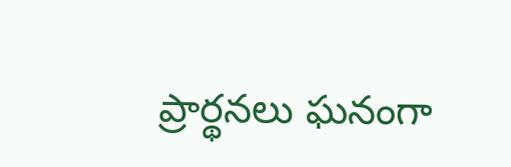ప్రార్థనలు ఘనంగా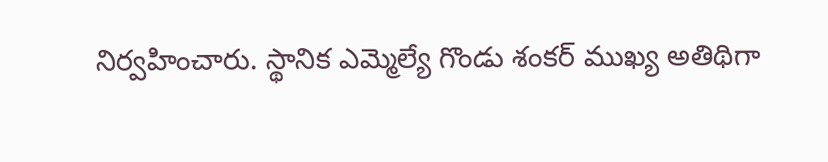నిర్వహించారు. స్థానిక ఎమ్మెల్యే గొండు శంకర్ ముఖ్య అతిథిగా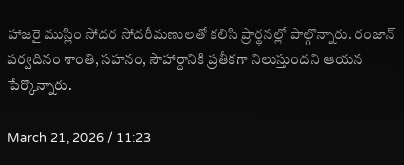హాజరై ముస్లిం సోదర సోదరీమణులతో కలిసి ప్రార్థనల్లో పాల్గొన్నారు. రంజాన్ పర్వదినం శాంతి, సహనం, సౌహార్దానికి ప్రతీకగా నిలుస్తుందని ఆయన పేర్కొన్నారు.

March 21, 2026 / 11:23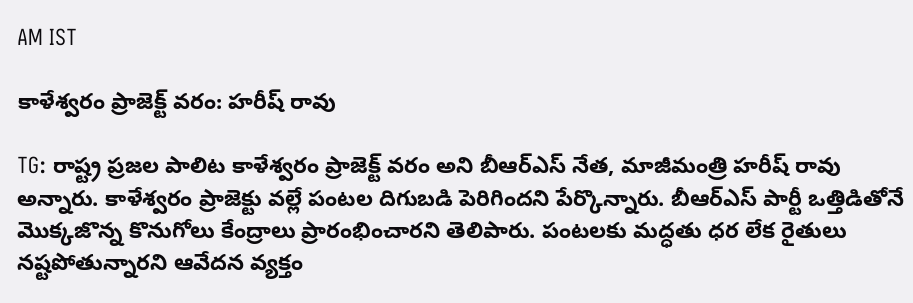AM IST

కాళేశ్వరం ప్రాజెక్ట్ వరం: హరీష్ రావు

TG: రాష్ట్ర ప్రజల పాలిట కాళేశ్వరం ప్రాజెక్ట్ వరం అని బీఆర్ఎస్ నేత, మాజీమంత్రి హరీష్ రావు అన్నారు. కాళేశ్వరం ప్రాజెక్టు వల్లే పంటల దిగుబడి పెరిగిందని పేర్కొన్నారు. బీఆర్ఎస్ పార్టీ ఒత్తిడితోనే మొక్కజొన్న కొనుగోలు కేంద్రాలు ప్రారంభించారని తెలిపారు. పంటలకు మద్ధతు ధర లేక రైతులు నష్టపోతున్నారని ఆవేదన వ్యక్తం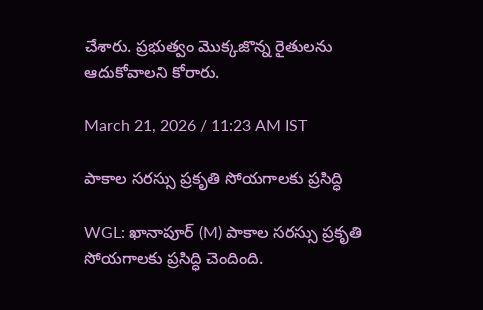చేశారు. ప్రభుత్వం మొక్కజొన్న రైతులను ఆదుకోవాలని కోరారు.

March 21, 2026 / 11:23 AM IST

పాకాల సరస్సు ప్రకృతి సోయగాలకు ప్రసిద్ధి

WGL: ఖానాపూర్ (M) పాకాల సరస్సు ప్రకృతి సోయగాలకు ప్రసిద్ధి చెందింది.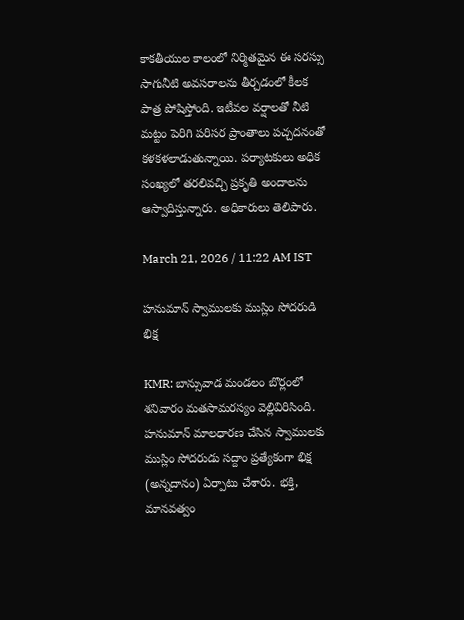కాకతీయుల కాలంలో నిర్మితమైన ఈ సరస్సు సాగునీటి అవసరాలను తీర్చడంలో కీలక పాత్ర పోషిస్తోంది. ఇటీవల వర్షాలతో నీటి మట్టం పెరిగి పరిసర ప్రాంతాలు పచ్చదనంతో కళకళలాడుతున్నాయి. పర్యాటకులు అధిక సంఖ్యలో తరలివచ్చి ప్రకృతి అందాలను ఆస్వాదిస్తున్నారు. అధికారులు తెలిపారు.

March 21, 2026 / 11:22 AM IST

హనుమాన్ స్వాములకు ముస్లిం సోదరుడి భిక్ష

KMR: బాన్సువాడ మండలం బొర్లంలో శనివారం మతసామరస్యం వెల్లివిరిసింది. హనుమాన్ మాలధారణ చేసిన స్వాములకు ముస్లిం సోదరుడు సద్దాం ప్రత్యేకంగా భిక్ష (అన్నదానం) ఏర్పాటు చేశారు. భక్తి, మానవత్వం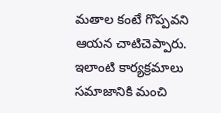మతాల కంటే గొప్పవని ఆయన చాటిచెప్పారు. ఇలాంటి కార్యక్రమాలు సమాజానికి మంచి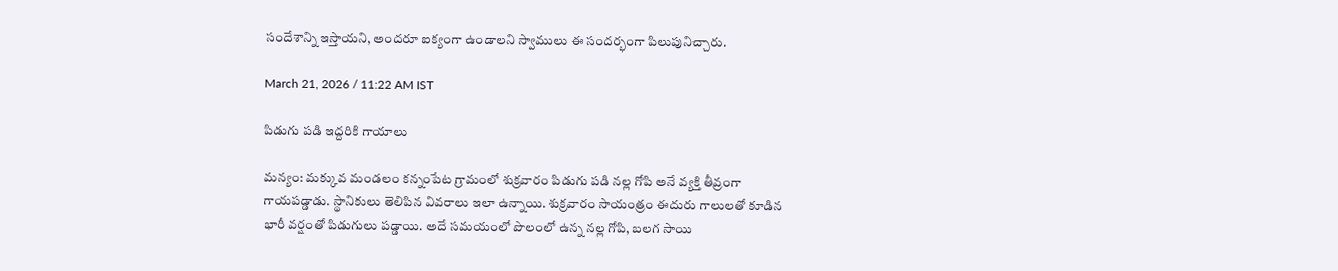సందేశాన్ని ఇస్తాయని, అందరూ ఐక్యంగా ఉండాలని స్వాములు ఈ సందర్భంగా పిలుపునిచ్చారు.

March 21, 2026 / 11:22 AM IST

పిడుగు పడి ఇద్దరికి గాయాలు

మన్యం: మక్కువ మండలం కన్నంపేట గ్రామంలో శుక్రవారం పిడుగు పడి నల్ల గోపి అనే వ్యక్తి తీవ్రంగా గాయపడ్డాడు. స్థానికులు తెలిపిన వివరాలు ఇలా ఉన్నాయి. శుక్రవారం సాయంత్రం ఈదురు గాలులతో కూడిన భారీ వర్షంతో పిడుగులు పడ్డాయి. అదే సమయంలో పొలంలో ఉన్న నల్ల గోపి, బలగ సాయి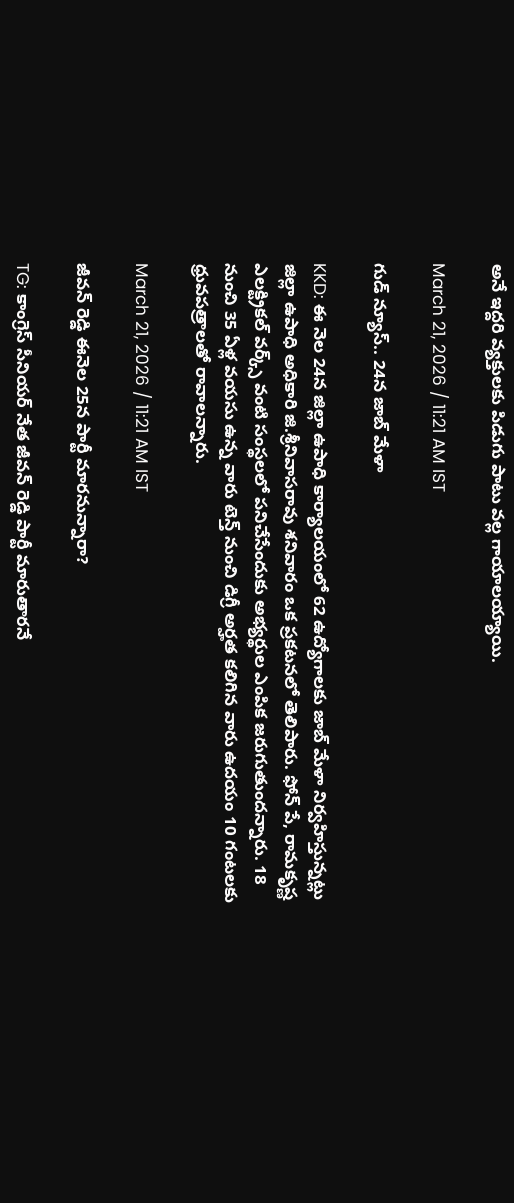అనే ఇద్దరి వ్యక్తులకు పిడుగు పాటు వల్ల గాయాలయ్యాయి.

March 21, 2026 / 11:21 AM IST

గుడ్ న్యూస్.. 24న జాబ్ మేళా

KKD: ఈ నెల 24న జిల్లా ఉపాధి కార్యాలయంలో 62 ఉద్యోగాలకు జాబ్ మేళా నిర్వహిస్తున్నట్లు జిల్లా ఉపాధి అధికారి జి.శ్రీనివాసరావు శనివారం ఒక ప్రకటనలో తెలిపారు. ఫోన్ పే, రామకృష్ణ ఎలక్ట్రికల్ వర్క్స్ వంటి సంస్థలలో పనిచేసేందుకు అభ్యర్థుల ఎంపిక జరుగుతుందన్నారు. 18 నుంచి 35 ఏళ్ల వయసు ఉన్న వారు టెన్త్ నుంచి డిగ్రీ అర్హత కలిగిన వారు ఉదయం 10 గంటలకు ధ్రువపత్రాలతో రావాలన్నారు.

March 21, 2026 / 11:21 AM IST

జీవన్ రెడ్డి ఈనెల 25న పార్టీ మారనున్నారా?

TG: కాంగ్రెస్ సీనియర్ నేత జీవన్ రెడ్డి పార్టీ మారుతారనే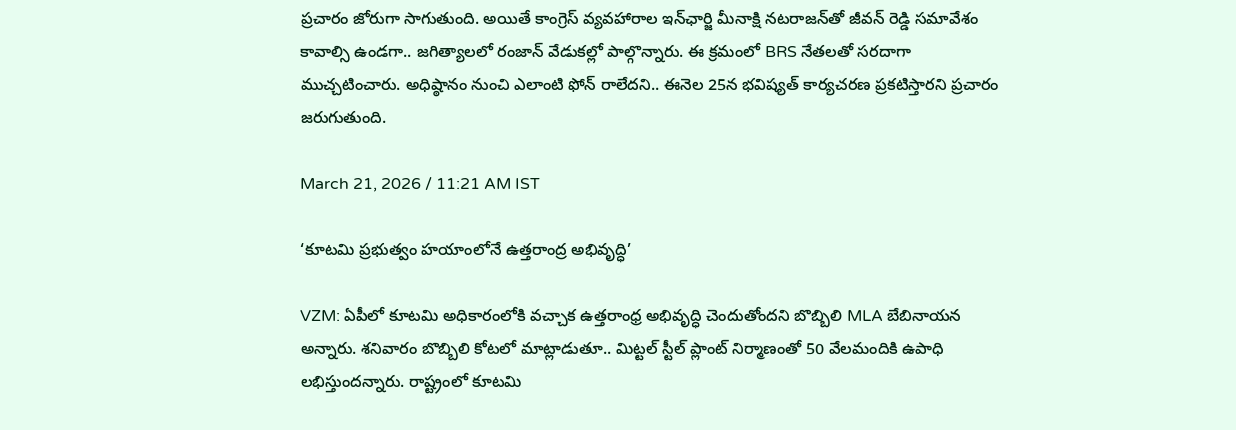ప్రచారం జోరుగా సాగుతుంది. అయితే కాంగ్రెస్ వ్యవహారాల ఇన్‌ఛార్జి మీనాక్షి నటరాజన్‌తో జీవన్ రెడ్డి సమావేశం కావాల్సి ఉండగా.. జగిత్యాలలో రంజాన్ వేడుకల్లో పాల్గొన్నారు. ఈ క్రమంలో BRS నేతలతో సరదాగా ముచ్చటించారు. అధిష్ఠానం నుంచి ఎలాంటి ఫోన్ రాలేదని.. ఈనెల 25న భవిష్యత్ కార్యచరణ ప్రకటిస్తారని ప్రచారం జరుగుతుంది.

March 21, 2026 / 11:21 AM IST

‘కూటమి ప్రభుత్వం హయాంలోనే ఉత్తరాంద్ర అభివృద్ధి’

VZM: ఏపీలో కూటమి అధికారంలోకి వచ్చాక ఉత్తరాంధ్ర అభివృద్ధి చెందుతోందని బొబ్బిలి MLA బేబినాయన అన్నారు. శనివారం బొబ్బిలి కోటలో మాట్లాడుతూ.. మిట్టల్‌ స్టీల్‌ ప్లాంట్‌ నిర్మాణంతో 50 వేలమందికి ఉపాధి లభిస్తుందన్నారు. రాష్ట్రంలో కూటమి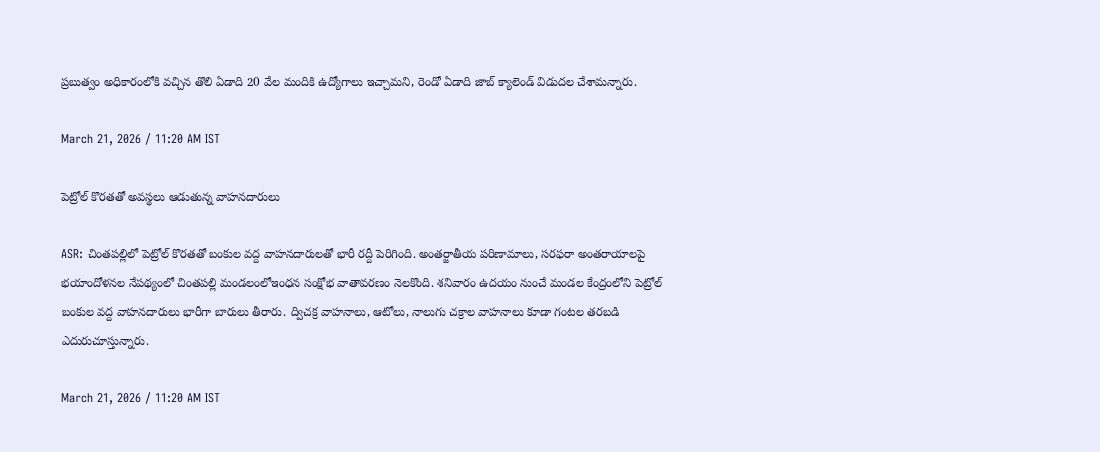ప్రబుత్వం అధికారంలోకి వచ్చిన తొలి ఏడాది 20 వేల మందికి ఉద్యోగాలు ఇచ్చామని, రెండో ఏడాది జాబ్‌ క్యాలెండ్ విడుదల చేశామన్నారు.

March 21, 2026 / 11:20 AM IST

పెట్రోల్ కొరతతో అవస్థలు ఆడుతున్న వాహనదారులు

ASR: చింతపల్లిలో పెట్రోల్ కొరతతో బంకుల వద్ద వాహనదారులతో భారీ రద్దీ పెరిగింది. అంతర్జాతీయ పరిణామాలు, సరఫరా అంతరాయాలపై భయాందోళనల నేపథ్యంలో చింతపల్లి మండలంలోఇంధన సంక్షోభ వాతావరణం నెలకొంది. శనివారం ఉదయం నుంచే మండల కేంద్రంలోని పెట్రోల్ బంకుల వద్ద వాహనదారులు భారీగా బారులు తీరారు. ద్విచక్ర వాహనాలు, ఆటోలు, నాలుగు చక్రాల వాహనాలు కూడా గంటల తరబడి ఎదురుచూస్తున్నారు.

March 21, 2026 / 11:20 AM IST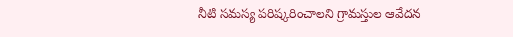నీటి సమస్య పరిష్కరించాలని గ్రామస్తుల ఆవేదన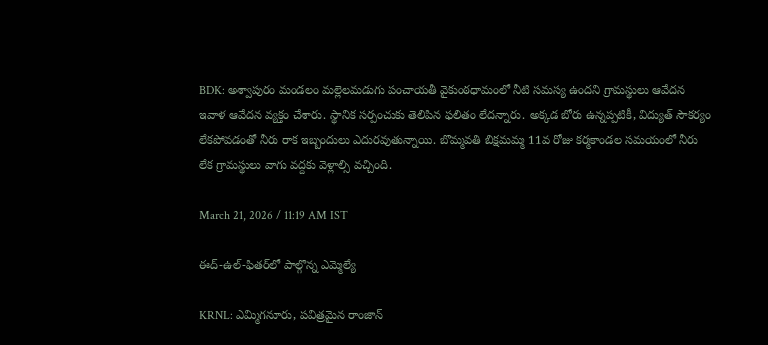BDK: అశ్వాపురం మండలం మల్లెలమడుగు పంచాయతీ వైకుంఠధామంలో నీటి సమస్య ఉందని గ్రామస్థులు ఆవేదన ఇవాళ ఆవేదన వ్యక్తం చేశారు. స్థానిక సర్పంచుకు తెలిపిన ఫలితం లేదన్నారు. అక్కడ బోరు ఉన్నప్పటికీ, విద్యుత్ సౌకర్యం లేకపోవడంతో నీరు రాక ఇబ్బందులు ఎదురవుతున్నాయి. బొమ్మవతి బిక్షమమ్మ 11వ రోజు కర్మకాండల సమయంలో నీరు లేక గ్రామస్థులు వాగు వద్దకు వెళ్లాల్సి వచ్చింది.

March 21, 2026 / 11:19 AM IST

ఈద్-ఉల్-ఫితర్‌లో పాల్గొన్న ఎమ్మెల్యే

KRNL: ఎమ్మిగనూరు, పవిత్రమైన రాంజాన్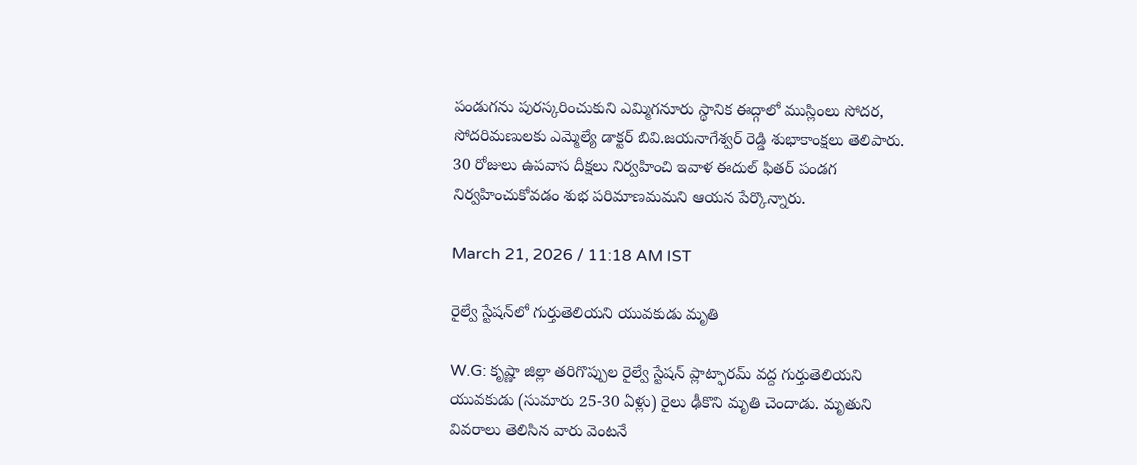పండుగను పురస్కరించుకుని ఎమ్మిగనూరు స్థానిక ఈద్గాలో ముస్లింలు సోదర, సోదరిమణులకు ఎమ్మెల్యే డాక్టర్ బివి.జయనాగేశ్వర్ రెడ్డి శుభాకాంక్షలు తెలిపారు. 30 రోజులు ఉపవాస దీక్షలు నిర్వహించి ఇవాళ ఈదుల్ ఫితర్ పండగ నిర్వహించుకోవడం శుభ పరిమాణమమని ఆయన పేర్కొన్నారు.

March 21, 2026 / 11:18 AM IST

రైల్వే స్టేషన్‌లో గుర్తుతెలియని యువకుడు మృతి

W.G: కృష్ణా జిల్లా తరిగొప్పుల రైల్వే స్టేషన్ ప్లాట్ఫారమ్ వద్ద గుర్తుతెలియని యువకుడు (సుమారు 25-30 ఏళ్లు) రైలు ఢీకొని మృతి చెందాడు. మృతుని వివరాలు తెలిసిన వారు వెంటనే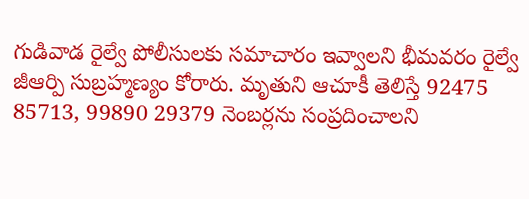గుడివాడ రైల్వే పోలీసులకు సమాచారం ఇవ్వాలని భీమవరం రైల్వే జీఆర్పి సుబ్రహ్మణ్యం కోరారు. మృతుని ఆచూకీ తెలిస్తే 92475 85713, 99890 29379 నెంబర్లను సంప్రదించాలని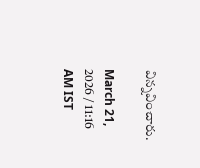విన్నవించారు.

March 21, 2026 / 11:16 AM IST